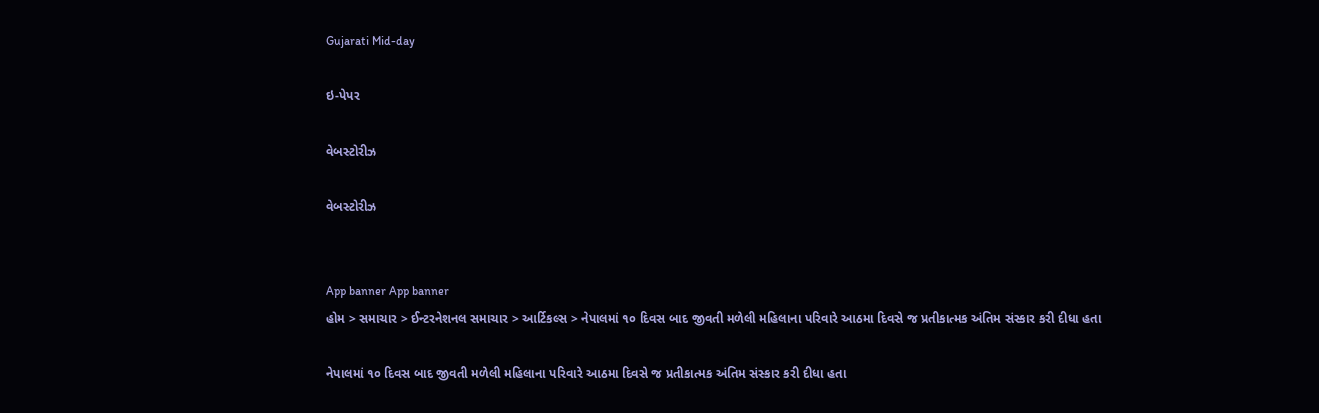Gujarati Mid-day

ઇ-પેપર

વેબસ્ટોરીઝ

વેબસ્ટોરીઝ


App banner App banner
હોમ > સમાચાર > ઈન્ટરનેશનલ સમાચાર > આર્ટિકલ્સ > નેપાલમાં ૧૦ દિવસ બાદ જીવતી મળેલી મહિલાના પરિવારે આઠમા દિવસે જ પ્રતીકાત્મક અંતિમ સંસ્કાર કરી દીધા હતા

નેપાલમાં ૧૦ દિવસ બાદ જીવતી મળેલી મહિલાના પરિવારે આઠમા દિવસે જ પ્રતીકાત્મક અંતિમ સંસ્કાર કરી દીધા હતા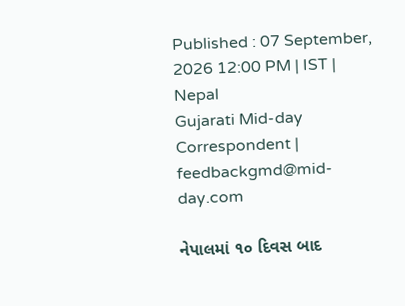Published : 07 September, 2026 12:00 PM | IST | Nepal
Gujarati Mid-day Correspondent | feedbackgmd@mid-day.com

નેપાલમાં ૧૦ દિવસ બાદ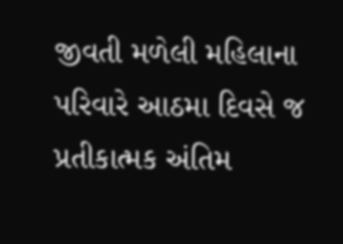જીવતી મળેલી મહિલાના પરિવારે આઠમા દિવસે જ પ્રતીકાત્મક અંતિમ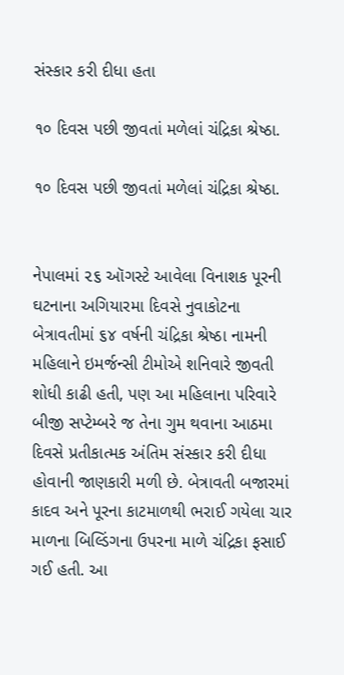સંસ્કાર કરી દીધા હતા

૧૦ દિવસ પછી જીવતાં મળેલાં ચંદ્રિકા શ્રેષ્ઠા.

૧૦ દિવસ પછી જીવતાં મળેલાં ચંદ્રિકા શ્રેષ્ઠા.


નેપાલમાં ૨૬ ઑગસ્ટે આવેલા વિનાશક પૂરની ઘટનાના અગિયારમા દિવસે નુવાકોટના બેત્રાવતીમાં ૬૪ વર્ષની ચંદ્રિકા શ્રેષ્ઠા નામની મહિલાને ઇમર્જન્સી ટીમોએ શનિવારે જીવતી શોધી કાઢી હતી, પણ આ મહિલાના પરિવારે બીજી સપ્ટેમ્બરે જ તેના ગુમ થવાના આઠમા દિવસે પ્રતીકાત્મક અંતિમ સંસ્કાર કરી દીધા હોવાની જાણકારી મળી છે. બેત્રાવતી બજારમાં કાદવ અને પૂરના કાટમાળથી ભરાઈ ગયેલા ચાર માળના બિલ્ડિંગના ઉપરના માળે ચંદ્રિકા ફસાઈ ગઈ હતી. આ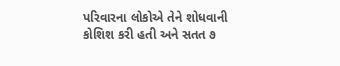પરિવારના લોકોએ તેને શોધવાની કોશિશ કરી હતી અને સતત ૭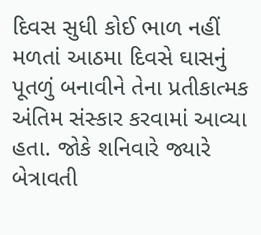દિવસ સુધી કોઈ ભાળ નહીં મળતાં આઠમા દિવસે ઘાસનું પૂતળું બનાવીને તેના પ્રતીકાત્મક અંતિમ સંસ્કાર કરવામાં આવ્યા હતા. જોકે શનિવારે જ્યારે બેત્રાવતી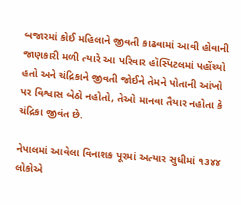બજારમાં કોઈ મહિલાને જીવતી કાઢવામાં આવી હોવાની જાણકારી મળી ત્યારે આ પરિવાર હૉસ્પિટલમાં પહોંચ્યો હતો અને ચંદ્રિકાને જીવતી જોઈને તેમને પોતાની આંખો પર વિશ્વાસ બેઠો નહોતો, તેઓ માનવા તૈયાર નહોતા કે ચંદ્રિકા જીવંત છે.

નેપાલમાં આવેલા વિનાશક પૂરમાં અત્યાર સુધીમાં ૧૩૪૪ લોકોએ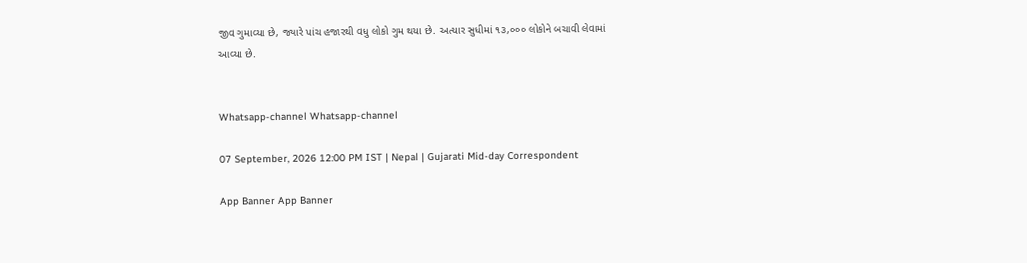જીવ ગુમાવ્યા છે, જ્યારે પાંચ હજારથી વધુ લોકો ગુમ થયા છે. અત્યાર સુધીમાં ૧૩,૦૦૦ લોકોને બચાવી લેવામાં
આવ્યા છે.


Whatsapp-channel Whatsapp-channel

07 September, 2026 12:00 PM IST | Nepal | Gujarati Mid-day Correspondent

App Banner App Banner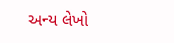અન્ય લેખો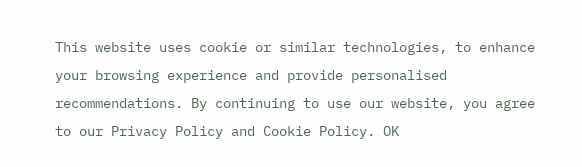This website uses cookie or similar technologies, to enhance your browsing experience and provide personalised recommendations. By continuing to use our website, you agree to our Privacy Policy and Cookie Policy. OK